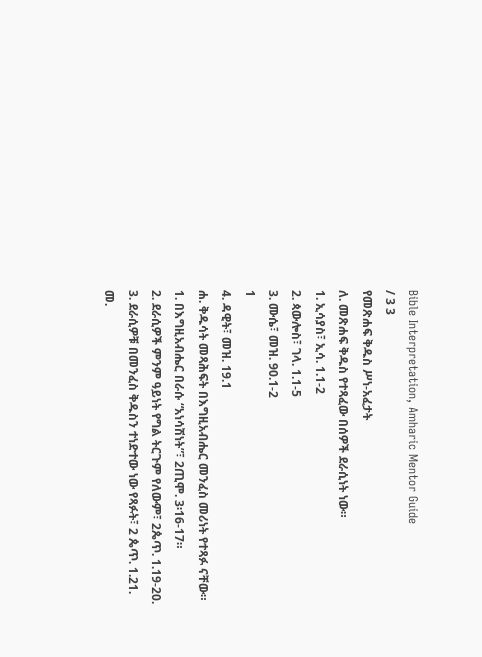Bible Interpretation, Amharic Mentor Guide
/ 3 3
የመጽሐፍ ቅዱስ ሥነ-አፈታት
ለ. መጽሐፍ ቅዱስ የተጻፈው በሰዎች ደራሲነት ነው።
1. ኢሳያስ፣ ኢሳ. 1.1-2
2. ጳውሎስ፣ ገላ. 1.1-5
3. ሙሴ፣ መዝ. 90.1-2
1
4. ዳዊት፣ መዝ. 19.1
ሐ. ቅዱሳት መጻሕፍት በእግዚአብሔር መንፈስ መሪነት የተጻፉ ናቸው።
1. በእግዚአብሔር በራሱ “አነሳሽነት”፣ 2ጢሞ. 3፡16-17።
2. ደራሲዎች ምንም ዓይነት የግል ትርጉም የለውም፣ 2ጴጥ. 1.19-20.
3. ደራሲዎቹ በመንፈስ ቅዱስን ተነድተው ነው የጻፉት፣ 2 ጴጥ. 1.21.
መ.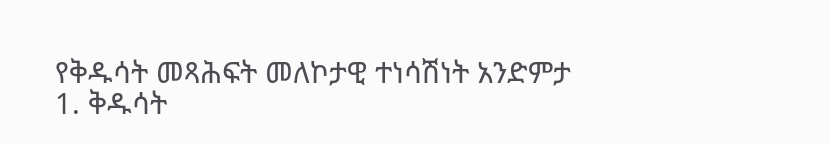የቅዱሳት መጻሕፍት መለኮታዊ ተነሳሽነት አንድምታ
1. ቅዱሳት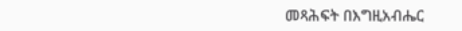መጻሕፍት በእግዚአብሔር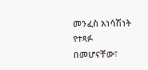መንፈስ አነሳሽነት የተጻፉ በመሆናቸው፣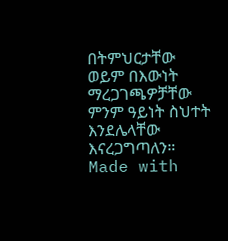በትምህርታቸው ወይም በእውነት ማረጋገጫዎቻቸው ምንም ዓይነት ስህተት እንደሌላቸው እናረጋግጣለን።
Made with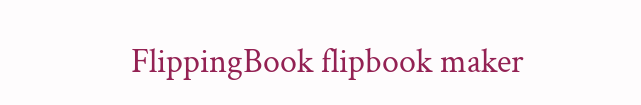FlippingBook flipbook maker